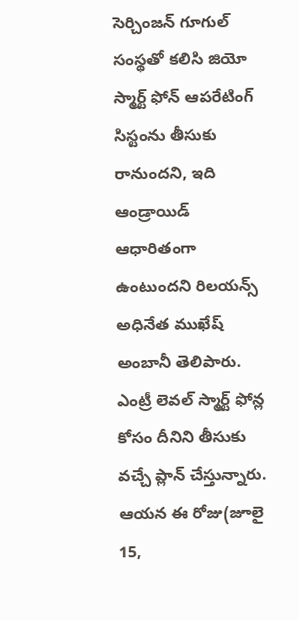సెర్చింజన్ గూగుల్ సంస్థతో కలిసి జియో స్మార్ట్ ఫోన్ ఆపరేటింగ్ సిస్టంను తీసుకు రానుందని, ఇది ఆండ్రాయిడ్ ఆధారితంగా ఉంటుందని రిలయన్స్ అధినేత ముఖేష్ అంబానీ తెలిపారు. ఎంట్రీ లెవల్ స్మార్ట్ ఫోన్ల కోసం దీనిని తీసుకు వచ్చే ప్లాన్ చేస్తున్నారు. ఆయన ఈ రోజు(జూలై 15,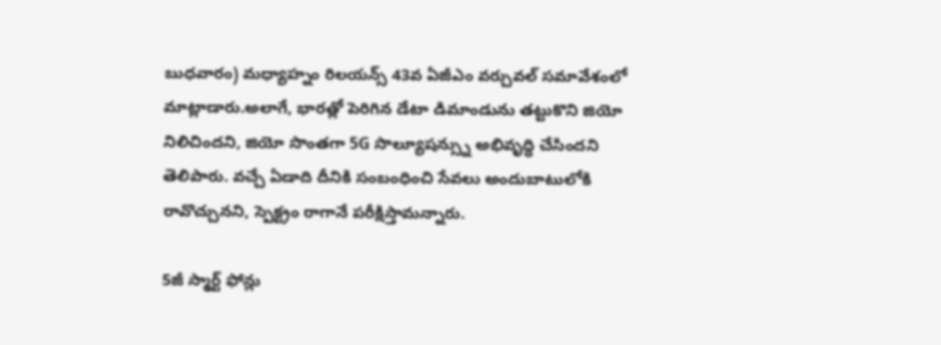బుధవారం) మధ్యాహ్నం రిలయన్స్ 43వ ఏజీఎం వర్చువల్ సమావేశంలో మాట్లాడారు.అలాగే, భారత్లో పెరిగిన డేటా డిమాండును తట్టుకొని జియో నిలిచిందని, జియో సొంతగా 5G సొల్యూషన్స్ను అభివృద్ధి చేసిందని తెలిపారు. వచ్చే ఏడాది దీనికి సంబంధించి సేవలు అందుబాటులోకి రావొచ్చునని, స్పెక్ట్రం రాగానే పరీక్షిస్తామన్నారు.

5జీ స్మార్ట్ ఫోన్లు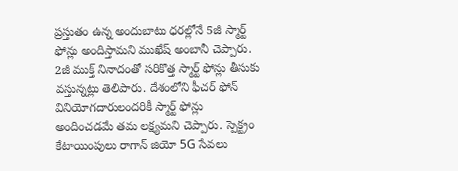ప్రస్తుతం ఉన్న అందుబాటు ధరల్లోనే 5జీ స్మార్ట్ ఫోన్లు అందిస్తామని ముఖేష్ అంబానీ చెప్పారు. 2జీ ముక్త్ నినాదంతో సరికొత్త స్మార్ట్ ఫోన్లు తీసుకు వస్తున్నట్లు తెలిపారు. దేశంలోని ఫీచర్ ఫోన్ వినియోగదారులందరికీ స్మార్ట్ ఫోన్లు అందించడమే తమ లక్ష్యమని చెప్పారు. స్పెక్ట్రం కేటాయింపులు రాగాన్ జియో 5G సేవలు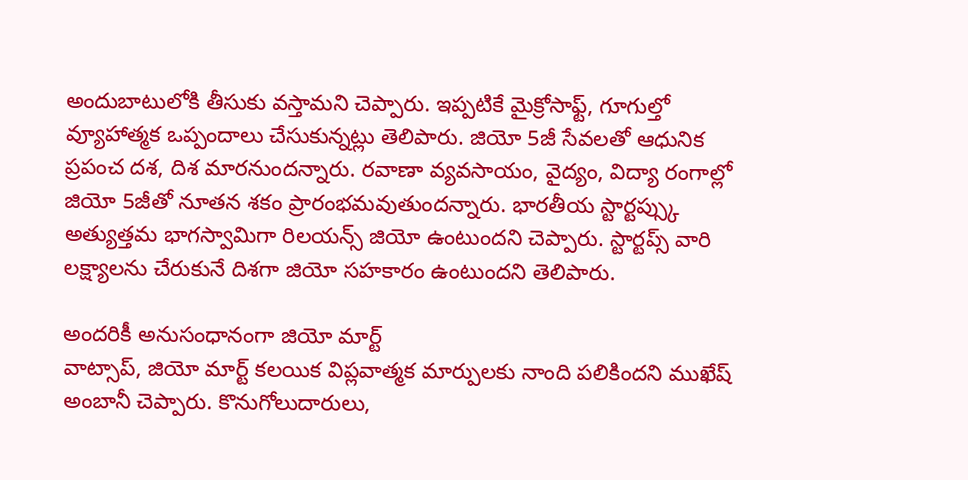అందుబాటులోకి తీసుకు వస్తామని చెప్పారు. ఇప్పటికే మైక్రోసాఫ్ట్, గూగుల్తో వ్యూహాత్మక ఒప్పందాలు చేసుకున్నట్లు తెలిపారు. జియో 5జీ సేవలతో ఆధునిక ప్రపంచ దశ, దిశ మారనుందన్నారు. రవాణా వ్యవసాయం, వైద్యం, విద్యా రంగాల్లో జియో 5జీతో నూతన శకం ప్రారంభమవుతుందన్నారు. భారతీయ స్టార్టప్స్కు అత్యుత్తమ భాగస్వామిగా రిలయన్స్ జియో ఉంటుందని చెప్పారు. స్టార్టప్స్ వారి లక్ష్యాలను చేరుకునే దిశగా జియో సహకారం ఉంటుందని తెలిపారు.

అందరికీ అనుసంధానంగా జియో మార్ట్
వాట్సాప్, జియో మార్ట్ కలయిక విప్లవాత్మక మార్పులకు నాంది పలికిందని ముఖేష్ అంబానీ చెప్పారు. కొనుగోలుదారులు,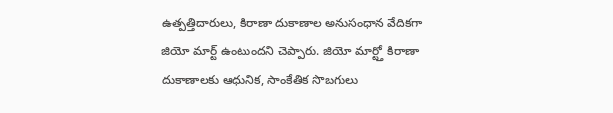ఉత్పత్తిదారులు, కిరాణా దుకాణాల అనుసంధాన వేదికగా జియో మార్ట్ ఉంటుందని చెప్పారు. జియో మార్ట్తో కిరాణా దుకాణాలకు ఆధునిక, సాంకేతిక సొబగులు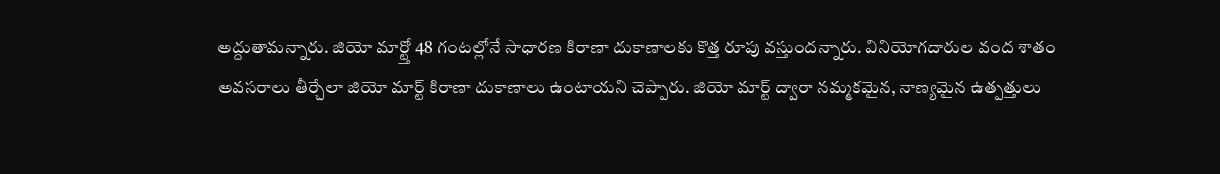అద్దుతామన్నారు. జియో మార్ట్తో 48 గంటల్లోనే సాధారణ కిరాణా దుకాణాలకు కొత్త రూపు వస్తుందన్నారు. వినియోగదారుల వంద శాతం అవసరాలు తీర్చేలా జియో మార్ట్ కిరాణా దుకాణాలు ఉంటాయని చెప్పారు. జియో మార్ట్ ద్వారా నమ్మకమైన, నాణ్యమైన ఉత్పత్తులు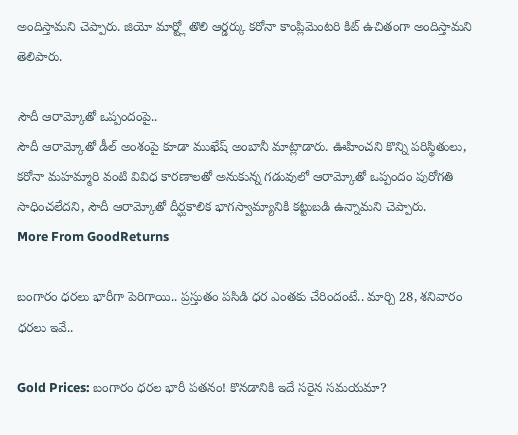అందిస్తామని చెప్పారు. జియో మార్ట్లో తొలి ఆర్డర్కు కరోనా కాంప్లిమెంటరి కిట్ ఉచితంగా అందిస్తామని తెలిపారు.

సౌదీ ఆరామ్కోతో ఒప్పందంపై..
సౌదీ ఆరామ్కోతో డీల్ అంశంపై కూడా ముఖేష్ అంబానీ మాట్లాడారు. ఊహించని కొన్ని పరిస్థితులు, కరోనా మహమ్మారి వంటి వివిధ కారణాలతో అనుకున్న గడువులో ఆరామ్కోతో ఒప్పందం పురోగతి సాధించలేదని, సౌదీ ఆరామ్కోతో దీర్ఘకాలిక భాగస్వామ్యానికి కట్టుబడి ఉన్నామని చెప్పారు.
More From GoodReturns

బంగారం ధరలు భారీగా పెరిగాయి.. ప్రస్తుతం పసిడి ధర ఎంతకు చేరిందంటే.. మార్చి 28, శనివారం ధరలు ఇవే..

Gold Prices: బంగారం ధరల భారీ పతనం! కొనడానికి ఇదే సరైన సమయమా?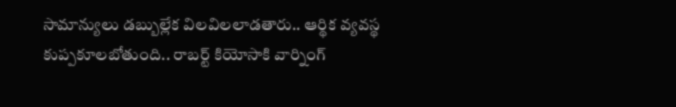సామాన్యులు డబ్బుల్లేక విలవిలలాడతారు.. ఆర్థిక వ్యవస్థ కుప్పకూలబోతుంది.. రాబర్ట్ కియోసాకి వార్నింగ్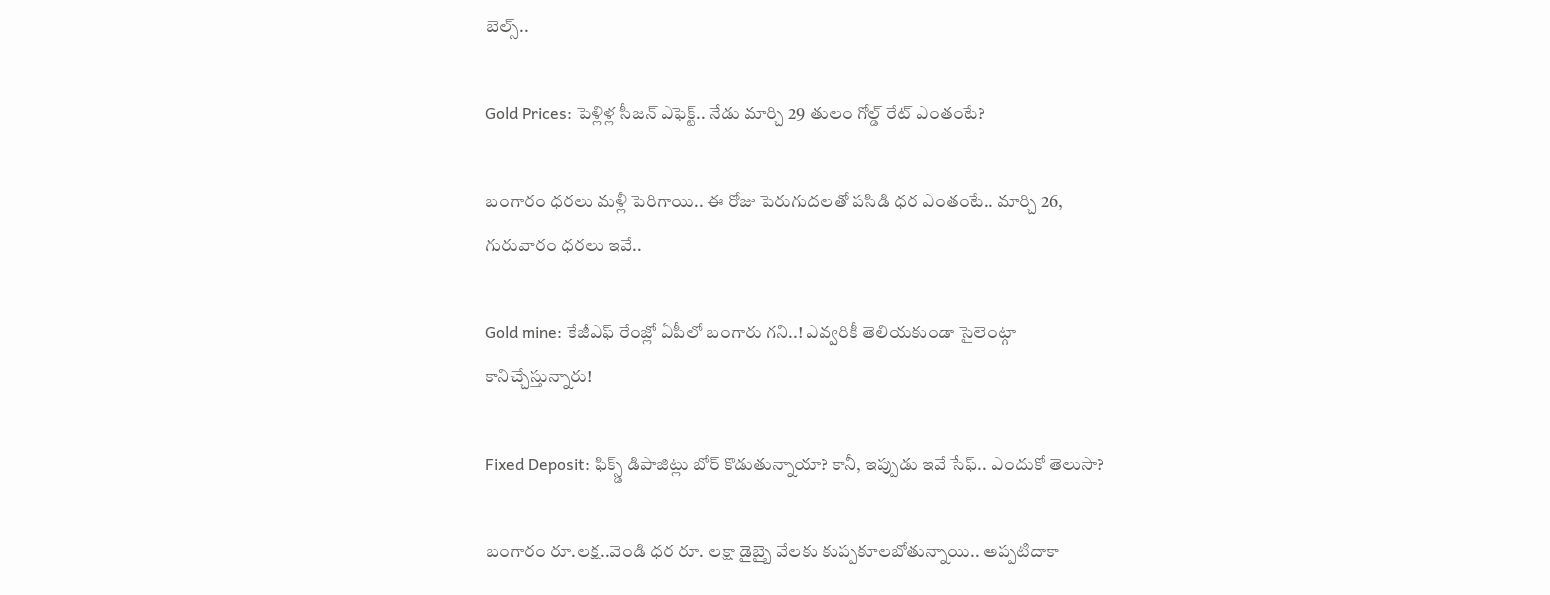బెల్స్..

Gold Prices: పెళ్లిళ్ల సీజన్ ఎఫెక్ట్.. నేడు మార్చి 29 తులం గోల్డ్ రేట్ ఎంతంటే?

బంగారం ధరలు మళ్లీ పెరిగాయి.. ఈ రోజు పెరుగుదలతో పసిడి ధర ఎంతంటే.. మార్చి 26, గురువారం ధరలు ఇవే..

Gold mine: కేజీఎఫ్ రేంజ్లో ఏపీలో బంగారు గని..! ఎవ్వరికీ తెలియకుండా సైలెంట్గా కానిచ్చేస్తున్నారు!

Fixed Deposit: ఫిక్స్డ్ డిపాజిట్లు బోర్ కొడుతున్నాయా? కానీ, ఇప్పుడు ఇవే సేఫ్.. ఎందుకో తెలుసా?

బంగారం రూ.లక్ష..వెండి ధర రూ. లక్షా డైబ్బై వేలకు కుప్పకూలబోతున్నాయి.. అప్పటిదాకా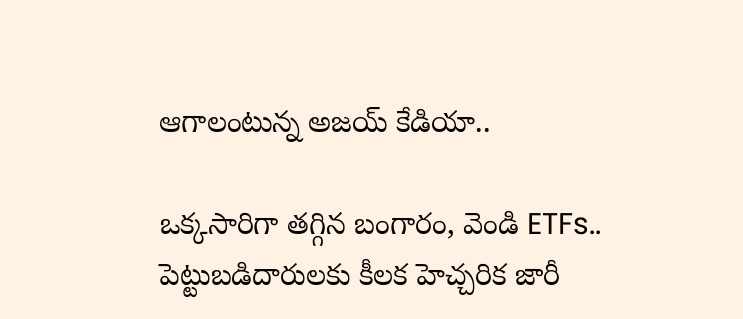ఆగాలంటున్న అజయ్ కేడియా..

ఒక్కసారిగా తగ్గిన బంగారం, వెండి ETFs.. పెట్టుబడిదారులకు కీలక హెచ్చరిక జారీ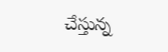చేస్తున్న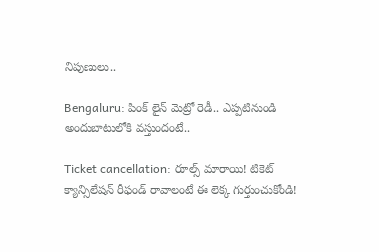నిపుణులు..

Bengaluru: పింక్ లైన్ మెట్రో రెడీ.. ఎప్పటినుండి అందుబాటులోకి వస్తుందంటే..

Ticket cancellation: రూల్స్ మారాయి! టికెట్ క్యాన్సిలేషన్ రీఫండ్ రావాలంటే ఈ లెక్క గుర్తుంచుకోండి!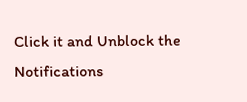Click it and Unblock the Notifications